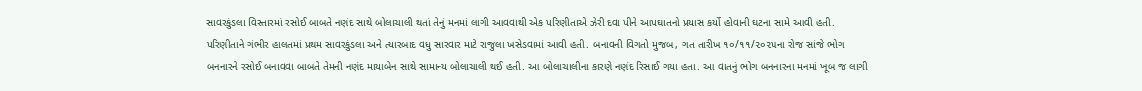સાવરકુંડલા વિસ્તારમાં રસોઈ બાબતે નણંદ સાથે બોલાચાલી થતાં તેનું મનમાં લાગી આવવાથી એક પરિણીતાએ ઝેરી દવા પીને આપઘાતનો પ્રયાસ કર્યો હોવાની ઘટના સામે આવી હતી. પરિણીતાને ગંભીર હાલતમાં પ્રથમ સાવરકુંડલા અને ત્યારબાદ વધુ સારવાર માટે રાજુલા ખસેડવામાં આવી હતી. બનાવની વિગતો મુજબ, ગત તારીખ ૧૦/૧૧/૨૦૨૫ના રોજ સાંજે ભોગ બનનારને રસોઈ બનાવવા બાબતે તેમની નણંદ માયાબેન સાથે સામાન્ય બોલાચાલી થઈ હતી. આ બોલાચાલીના કારણે નણંદ રિસાઈ ગયા હતા. આ વાતનું ભોગ બનનારના મનમાં ખૂબ જ લાગી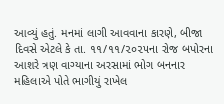આવ્યું હતું. મનમાં લાગી આવવાના કારણે, બીજા દિવસે એટલે કે તા. ૧૧/૧૧/૨૦૨૫ના રોજ બપોરના આશરે ત્રણ વાગ્યાના અરસામાં ભોગ બનનાર મહિલાએ પોતે ભાગીયું રાખેલ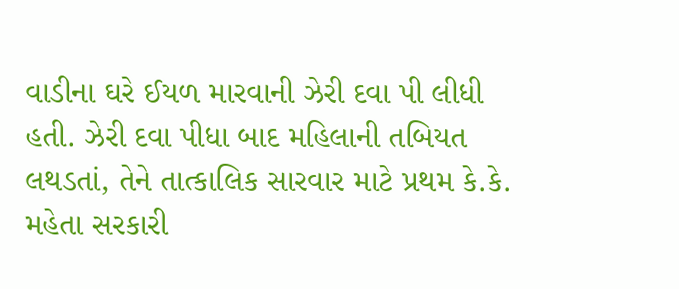વાડીના ઘરે ઈયળ મારવાની ઝેરી દવા પી લીધી હતી. ઝેરી દવા પીધા બાદ મહિલાની તબિયત લથડતાં, તેને તાત્કાલિક સારવાર માટે પ્રથમ કે.કે. મહેતા સરકારી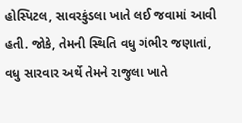હોસ્પિટલ, સાવરકુંડલા ખાતે લઈ જવામાં આવી હતી. જોકે, તેમની સ્થિતિ વધુ ગંભીર જણાતાં, વધુ સારવાર અર્થે તેમને રાજુલા ખાતે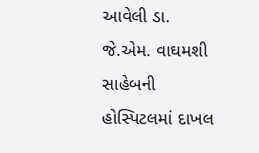આવેલી ડા. જે.એમ. વાઘમશી સાહેબની હોસ્પિટલમાં દાખલ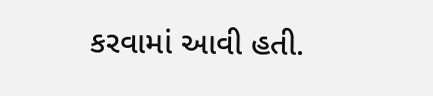કરવામાં આવી હતી.